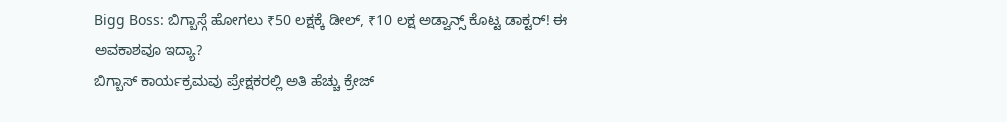Bigg Boss: ಬಿಗ್ಬಾಸ್ಗೆ ಹೋಗಲು ₹50 ಲಕ್ಷಕ್ಕೆ ಡೀಲ್, ₹10 ಲಕ್ಷ ಅಡ್ವಾನ್ಸ್ ಕೊಟ್ಟ ಡಾಕ್ಟರ್! ಈ ಅವಕಾಶವೂ ಇದ್ಯಾ?
ಬಿಗ್ಬಾಸ್ ಕಾರ್ಯಕ್ರಮವು ಪ್ರೇಕ್ಷಕರಲ್ಲಿ ಅತಿ ಹೆಚ್ಚು ಕ್ರೇಜ್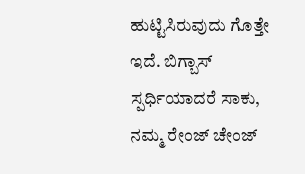ಹುಟ್ಟಿಸಿರುವುದು ಗೊತ್ತೇ ಇದೆ. ಬಿಗ್ಬಾಸ್ ಸ್ಪರ್ಧಿಯಾದರೆ ಸಾಕು, ನಮ್ಮ ರೇಂಜ್ ಚೇಂಜ್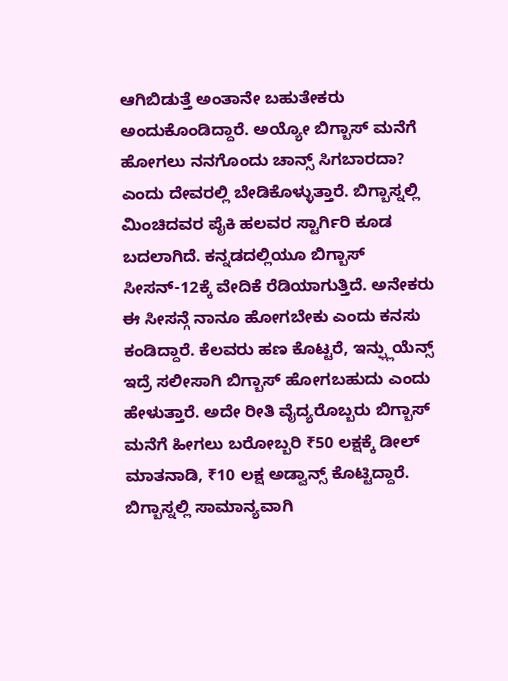ಆಗಿಬಿಡುತ್ತೆ ಅಂತಾನೇ ಬಹುತೇಕರು ಅಂದುಕೊಂಡಿದ್ದಾರೆ. ಅಯ್ಯೋ ಬಿಗ್ಬಾಸ್ ಮನೆಗೆ ಹೋಗಲು ನನಗೊಂದು ಚಾನ್ಸ್ ಸಿಗಬಾರದಾ? ಎಂದು ದೇವರಲ್ಲಿ ಬೇಡಿಕೊಳ್ಳುತ್ತಾರೆ. ಬಿಗ್ಬಾಸ್ನಲ್ಲಿ ಮಿಂಚಿದವರ ಪೈಕಿ ಹಲವರ ಸ್ಟಾರ್ಗಿರಿ ಕೂಡ ಬದಲಾಗಿದೆ. ಕನ್ನಡದಲ್ಲಿಯೂ ಬಿಗ್ಬಾಸ್ ಸೀಸನ್-12ಕ್ಕೆ ವೇದಿಕೆ ರೆಡಿಯಾಗುತ್ತಿದೆ. ಅನೇಕರು ಈ ಸೀಸನ್ಗೆ ನಾನೂ ಹೋಗಬೇಕು ಎಂದು ಕನಸು ಕಂಡಿದ್ದಾರೆ. ಕೆಲವರು ಹಣ ಕೊಟ್ಟರೆ, ಇನ್ಫ್ಲುಯೆನ್ಸ್ ಇದ್ರೆ ಸಲೀಸಾಗಿ ಬಿಗ್ಬಾಸ್ ಹೋಗಬಹುದು ಎಂದು ಹೇಳುತ್ತಾರೆ. ಅದೇ ರೀತಿ ವೈದ್ಯರೊಬ್ಬರು ಬಿಗ್ಬಾಸ್ ಮನೆಗೆ ಹೀಗಲು ಬರೋಬ್ಬರಿ ₹50 ಲಕ್ಷಕ್ಕೆ ಡೀಲ್ ಮಾತನಾಡಿ, ₹10 ಲಕ್ಷ ಅಡ್ವಾನ್ಸ್ ಕೊಟ್ಟಿದ್ದಾರೆ.
ಬಿಗ್ಬಾಸ್ನಲ್ಲಿ ಸಾಮಾನ್ಯವಾಗಿ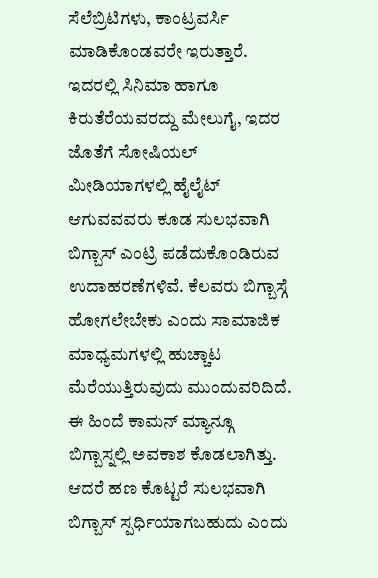ಸೆಲೆಬ್ರಿಟಿಗಳು, ಕಾಂಟ್ರವರ್ಸಿ ಮಾಡಿಕೊಂಡವರೇ ಇರುತ್ತಾರೆ. ಇದರಲ್ಲಿ ಸಿನಿಮಾ ಹಾಗೂ ಕಿರುತೆರೆಯವರದ್ದು ಮೇಲುಗೈ, ಇದರ ಜೊತೆಗೆ ಸೋಷಿಯಲ್ ಮೀಡಿಯಾಗಳಲ್ಲಿ ಹೈಲೈಟ್ ಆಗುವವವರು ಕೂಡ ಸುಲಭವಾಗಿ ಬಿಗ್ಬಾಸ್ ಎಂಟ್ರಿ ಪಡೆದುಕೊಂಡಿರುವ ಉದಾಹರಣೆಗಳಿವೆ. ಕೆಲವರು ಬಿಗ್ಬಾಸ್ಗೆ ಹೋಗಲೇಬೇಕು ಎಂದು ಸಾಮಾಜಿಕ ಮಾಧ್ಯಮಗಳಲ್ಲಿ ಹುಚ್ಚಾಟ ಮೆರೆಯುತ್ತಿರುವುದು ಮುಂದುವರಿದಿದೆ. ಈ ಹಿಂದೆ ಕಾಮನ್ ಮ್ಯಾನ್ಗೂ ಬಿಗ್ಬಾಸ್ನಲ್ಲಿ ಅವಕಾಶ ಕೊಡಲಾಗಿತ್ತು. ಆದರೆ ಹಣ ಕೊಟ್ಟರೆ ಸುಲಭವಾಗಿ ಬಿಗ್ಬಾಸ್ ಸ್ಪರ್ಧಿಯಾಗಬಹುದು ಎಂದು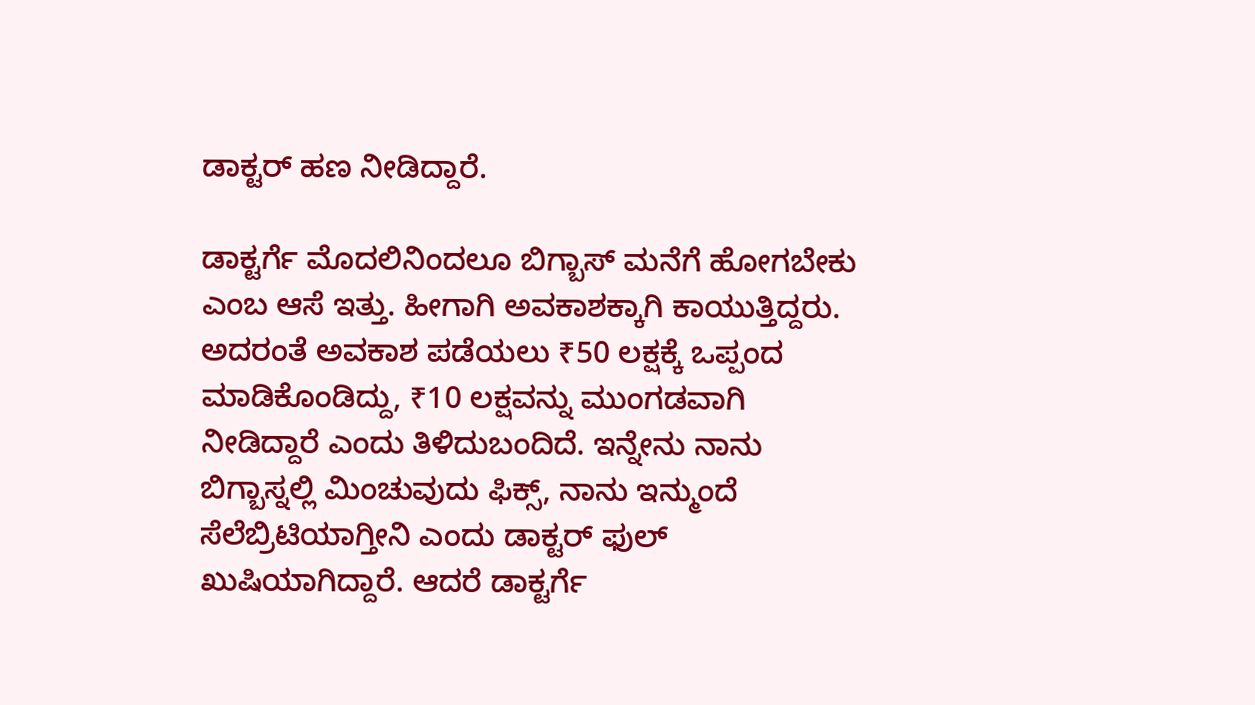ಡಾಕ್ಟರ್ ಹಣ ನೀಡಿದ್ದಾರೆ.

ಡಾಕ್ಟರ್ಗೆ ಮೊದಲಿನಿಂದಲೂ ಬಿಗ್ಬಾಸ್ ಮನೆಗೆ ಹೋಗಬೇಕು ಎಂಬ ಆಸೆ ಇತ್ತು. ಹೀಗಾಗಿ ಅವಕಾಶಕ್ಕಾಗಿ ಕಾಯುತ್ತಿದ್ದರು. ಅದರಂತೆ ಅವಕಾಶ ಪಡೆಯಲು ₹50 ಲಕ್ಷಕ್ಕೆ ಒಪ್ಪಂದ ಮಾಡಿಕೊಂಡಿದ್ದು, ₹10 ಲಕ್ಷವನ್ನು ಮುಂಗಡವಾಗಿ ನೀಡಿದ್ದಾರೆ ಎಂದು ತಿಳಿದುಬಂದಿದೆ. ಇನ್ನೇನು ನಾನು ಬಿಗ್ಬಾಸ್ನಲ್ಲಿ ಮಿಂಚುವುದು ಫಿಕ್ಸ್, ನಾನು ಇನ್ಮುಂದೆ ಸೆಲೆಬ್ರಿಟಿಯಾಗ್ತೀನಿ ಎಂದು ಡಾಕ್ಟರ್ ಫುಲ್ ಖುಷಿಯಾಗಿದ್ದಾರೆ. ಆದರೆ ಡಾಕ್ಟರ್ಗೆ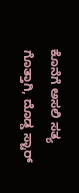ಕೊನೆಗೆ ಅಸಲಿ ಸತ್ಯ ಗೊತ್ತಾಗಿ, ದೊಡ್ಡ ಸ್ಟಾರ್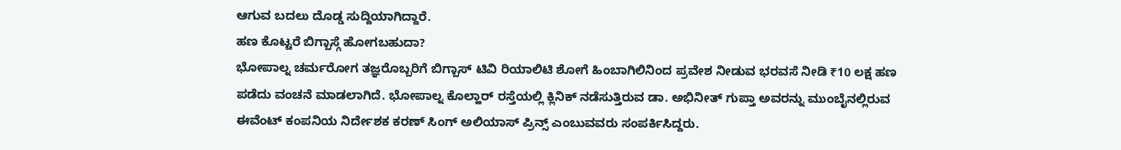ಆಗುವ ಬದಲು ದೊಡ್ಡ ಸುದ್ದಿಯಾಗಿದ್ದಾರೆ.
ಹಣ ಕೊಟ್ಟರೆ ಬಿಗ್ಬಾಸ್ಗೆ ಹೋಗಬಹುದಾ?
ಭೋಪಾಲ್ನ ಚರ್ಮರೋಗ ತಜ್ಞರೊಬ್ಬರಿಗೆ ಬಿಗ್ಬಾಸ್ ಟಿವಿ ರಿಯಾಲಿಟಿ ಶೋಗೆ ಹಿಂಬಾಗಿಲಿನಿಂದ ಪ್ರವೇಶ ನೀಡುವ ಭರವಸೆ ನೀಡಿ ₹10 ಲಕ್ಷ ಹಣ ಪಡೆದು ವಂಚನೆ ಮಾಡಲಾಗಿದೆ. ಭೋಪಾಲ್ನ ಕೊಲ್ಹಾರ್ ರಸ್ತೆಯಲ್ಲಿ ಕ್ಲಿನಿಕ್ ನಡೆಸುತ್ತಿರುವ ಡಾ. ಅಭಿನೀತ್ ಗುಪ್ತಾ ಅವರನ್ನು ಮುಂಬೈನಲ್ಲಿರುವ ಈವೆಂಟ್ ಕಂಪನಿಯ ನಿರ್ದೇಶಕ ಕರಣ್ ಸಿಂಗ್ ಅಲಿಯಾಸ್ ಪ್ರಿನ್ಸ್ ಎಂಬುವವರು ಸಂಪರ್ಕಿಸಿದ್ದರು.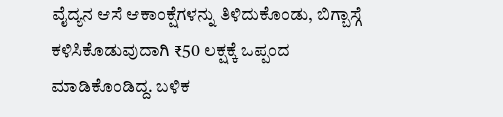ವೈದ್ಯನ ಆಸೆ ಆಕಾಂಕ್ಷೆಗಳನ್ನು ತಿಳಿದುಕೊಂಡು, ಬಿಗ್ಬಾಸ್ಗೆ ಕಳಿಸಿಕೊಡುವುದಾಗಿ ₹50 ಲಕ್ಷಕ್ಕೆ ಒಪ್ಪಂದ ಮಾಡಿಕೊಂಡಿದ್ದ. ಬಳಿಕ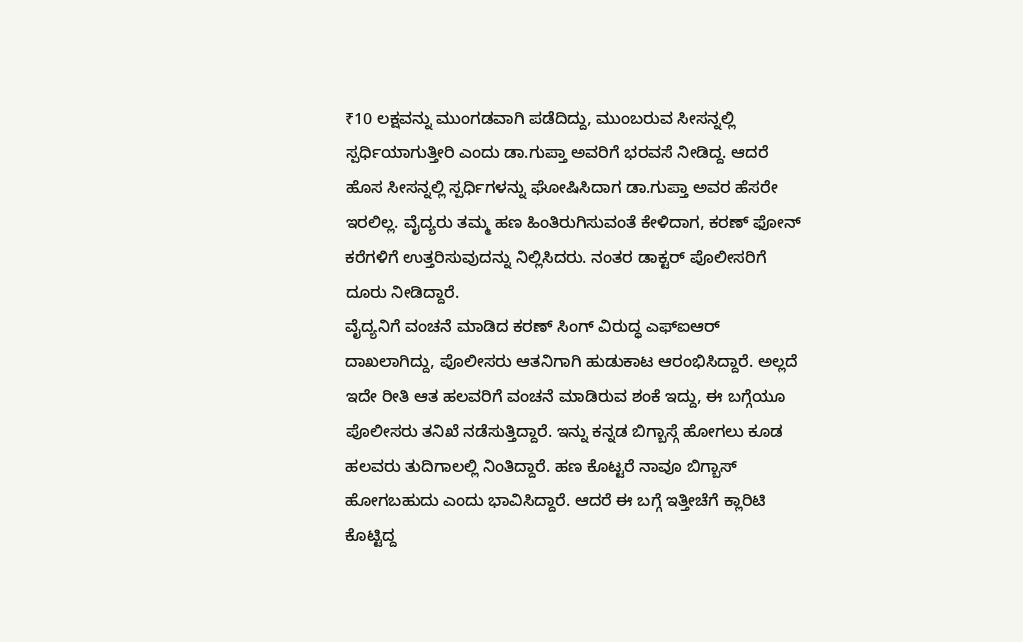₹10 ಲಕ್ಷವನ್ನು ಮುಂಗಡವಾಗಿ ಪಡೆದಿದ್ದು, ಮುಂಬರುವ ಸೀಸನ್ನಲ್ಲಿ ಸ್ಪರ್ಧಿಯಾಗುತ್ತೀರಿ ಎಂದು ಡಾ.ಗುಪ್ತಾ ಅವರಿಗೆ ಭರವಸೆ ನೀಡಿದ್ದ. ಆದರೆ ಹೊಸ ಸೀಸನ್ನಲ್ಲಿ ಸ್ಪರ್ಧಿಗಳನ್ನು ಘೋಷಿಸಿದಾಗ ಡಾ.ಗುಪ್ತಾ ಅವರ ಹೆಸರೇ ಇರಲಿಲ್ಲ. ವೈದ್ಯರು ತಮ್ಮ ಹಣ ಹಿಂತಿರುಗಿಸುವಂತೆ ಕೇಳಿದಾಗ, ಕರಣ್ ಫೋನ್ ಕರೆಗಳಿಗೆ ಉತ್ತರಿಸುವುದನ್ನು ನಿಲ್ಲಿಸಿದರು. ನಂತರ ಡಾಕ್ಟರ್ ಪೊಲೀಸರಿಗೆ ದೂರು ನೀಡಿದ್ದಾರೆ.
ವೈದ್ಯನಿಗೆ ವಂಚನೆ ಮಾಡಿದ ಕರಣ್ ಸಿಂಗ್ ವಿರುದ್ಧ ಎಫ್ಐಆರ್ ದಾಖಲಾಗಿದ್ದು, ಪೊಲೀಸರು ಆತನಿಗಾಗಿ ಹುಡುಕಾಟ ಆರಂಭಿಸಿದ್ದಾರೆ. ಅಲ್ಲದೆ ಇದೇ ರೀತಿ ಆತ ಹಲವರಿಗೆ ವಂಚನೆ ಮಾಡಿರುವ ಶಂಕೆ ಇದ್ದು, ಈ ಬಗ್ಗೆಯೂ ಪೊಲೀಸರು ತನಿಖೆ ನಡೆಸುತ್ತಿದ್ದಾರೆ. ಇನ್ನು ಕನ್ನಡ ಬಿಗ್ಬಾಸ್ಗೆ ಹೋಗಲು ಕೂಡ ಹಲವರು ತುದಿಗಾಲಲ್ಲಿ ನಿಂತಿದ್ದಾರೆ. ಹಣ ಕೊಟ್ಟರೆ ನಾವೂ ಬಿಗ್ಬಾಸ್ ಹೋಗಬಹುದು ಎಂದು ಭಾವಿಸಿದ್ದಾರೆ. ಆದರೆ ಈ ಬಗ್ಗೆ ಇತ್ತೀಚೆಗೆ ಕ್ಲಾರಿಟಿ ಕೊಟ್ಟಿದ್ದ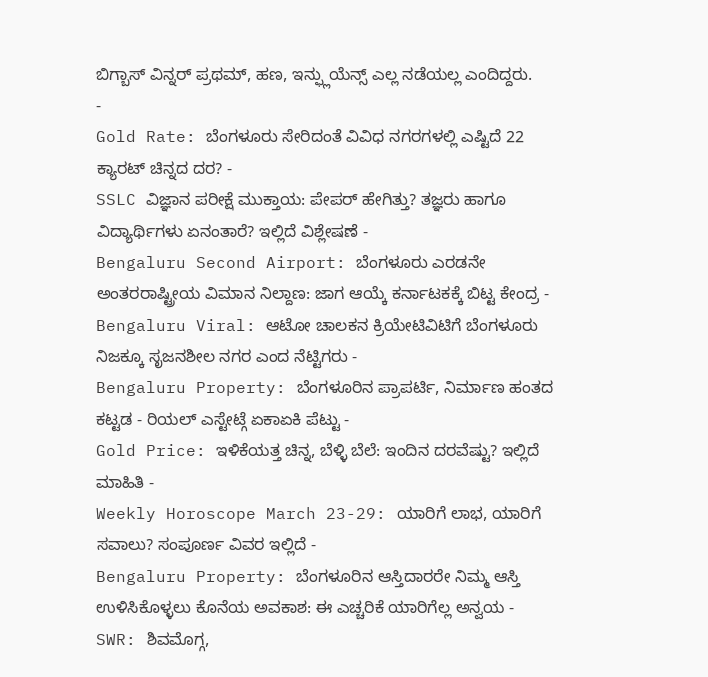ಬಿಗ್ಬಾಸ್ ವಿನ್ನರ್ ಪ್ರಥಮ್, ಹಣ, ಇನ್ಫ್ಲುಯೆನ್ಸ್ ಎಲ್ಲ ನಡೆಯಲ್ಲ ಎಂದಿದ್ದರು.
-
Gold Rate: ಬೆಂಗಳೂರು ಸೇರಿದಂತೆ ವಿವಿಧ ನಗರಗಳಲ್ಲಿ ಎಷ್ಟಿದೆ 22 ಕ್ಯಾರಟ್ ಚಿನ್ನದ ದರ? -
SSLC ವಿಜ್ಞಾನ ಪರೀಕ್ಷೆ ಮುಕ್ತಾಯ: ಪೇಪರ್ ಹೇಗಿತ್ತು? ತಜ್ಞರು ಹಾಗೂ ವಿದ್ಯಾರ್ಥಿಗಳು ಏನಂತಾರೆ? ಇಲ್ಲಿದೆ ವಿಶ್ಲೇಷಣೆ -
Bengaluru Second Airport: ಬೆಂಗಳೂರು ಎರಡನೇ ಅಂತರರಾಷ್ಟ್ರೀಯ ವಿಮಾನ ನಿಲ್ದಾಣ: ಜಾಗ ಆಯ್ಕೆ ಕರ್ನಾಟಕಕ್ಕೆ ಬಿಟ್ಟ ಕೇಂದ್ರ -
Bengaluru Viral: ಆಟೋ ಚಾಲಕನ ಕ್ರಿಯೇಟಿವಿಟಿಗೆ ಬೆಂಗಳೂರು ನಿಜಕ್ಕೂ ಸೃಜನಶೀಲ ನಗರ ಎಂದ ನೆಟ್ಟಿಗರು -
Bengaluru Property: ಬೆಂಗಳೂರಿನ ಪ್ರಾಪರ್ಟಿ, ನಿರ್ಮಾಣ ಹಂತದ ಕಟ್ಟಡ - ರಿಯಲ್ ಎಸ್ಟೇಟ್ಗೆ ಏಕಾಏಕಿ ಪೆಟ್ಟು -
Gold Price: ಇಳಿಕೆಯತ್ತ ಚಿನ್ನ, ಬೆಳ್ಳಿ ಬೆಲೆ: ಇಂದಿನ ದರವೆಷ್ಟು? ಇಲ್ಲಿದೆ ಮಾಹಿತಿ -
Weekly Horoscope March 23-29: ಯಾರಿಗೆ ಲಾಭ, ಯಾರಿಗೆ ಸವಾಲು? ಸಂಪೂರ್ಣ ವಿವರ ಇಲ್ಲಿದೆ -
Bengaluru Property: ಬೆಂಗಳೂರಿನ ಆಸ್ತಿದಾರರೇ ನಿಮ್ಮ ಆಸ್ತಿ ಉಳಿಸಿಕೊಳ್ಳಲು ಕೊನೆಯ ಅವಕಾಶ: ಈ ಎಚ್ಚರಿಕೆ ಯಾರಿಗೆಲ್ಲ ಅನ್ವಯ -
SWR: ಶಿವಮೊಗ್ಗ,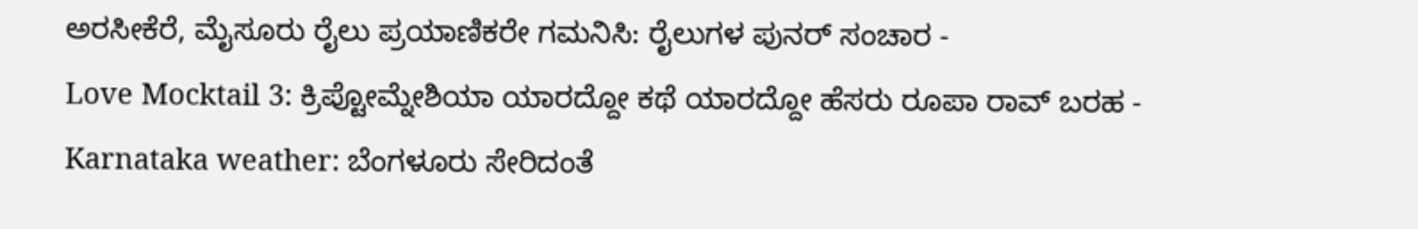ಅರಸೀಕೆರೆ, ಮೈಸೂರು ರೈಲು ಪ್ರಯಾಣಿಕರೇ ಗಮನಿಸಿ: ರೈಲುಗಳ ಪುನರ್ ಸಂಚಾರ -
Love Mocktail 3: ಕ್ರಿಪ್ಟೋಮ್ನೇಶಿಯಾ ಯಾರದ್ದೋ ಕಥೆ ಯಾರದ್ದೋ ಹೆಸರು ರೂಪಾ ರಾವ್ ಬರಹ -
Karnataka weather: ಬೆಂಗಳೂರು ಸೇರಿದಂತೆ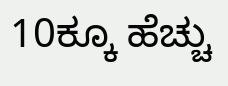10ಕ್ಕೂ ಹೆಚ್ಚು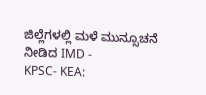ಜಿಲ್ಲೆಗಳಲ್ಲಿ ಮಳೆ ಮುನ್ಸೂಚನೆ ನೀಡಿದ IMD -
KPSC- KEA: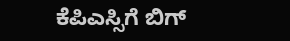ಕೆಪಿಎಸ್ಸಿಗೆ ಬಿಗ್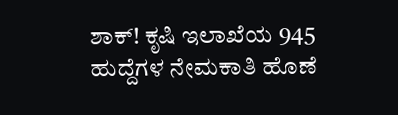ಶಾಕ್! ಕೃಷಿ ಇಲಾಖೆಯ 945 ಹುದ್ದೆಗಳ ನೇಮಕಾತಿ ಹೊಣೆ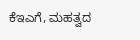ಕೆಇಎಗೆ, ಮಹತ್ವದ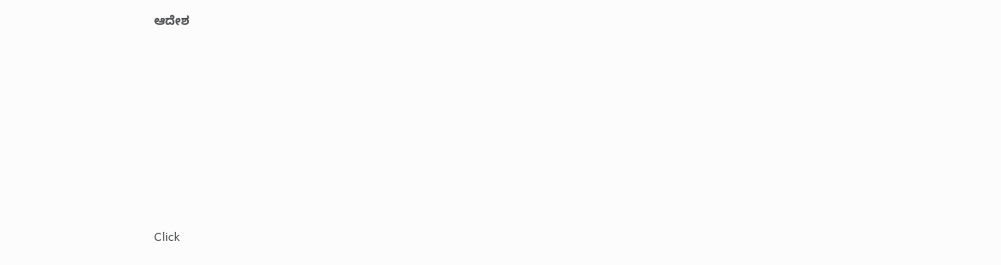ಆದೇಶ











Click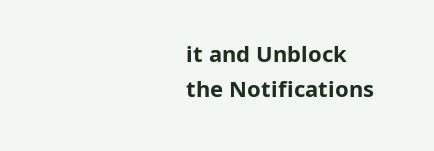it and Unblock the Notifications